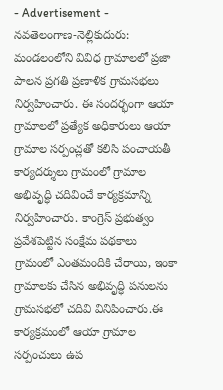- Advertisement -
నవతెలంగాణ-నెల్లికుదురు: మండలంలోని వివిధ గ్రామాలలో ప్రజా పాలన ప్రగతి ప్రణాళిక గ్రామసభలు నిర్వహించారు. ఈ సందర్భంగా ఆయా గ్రామాలలో ప్రత్యేక అధికారులు ఆయా గ్రామాల సర్పంచ్లతో కలిసి పంచాయతీ కార్యదర్శులు గ్రామంలో గ్రామాల అభివృద్ధి చదివించే కార్యక్రమాన్ని నిర్వహించారు. కాంగ్రెస్ ప్రభుత్వం ప్రవేశపెట్టిన సంక్షేమ పథకాలు గ్రామంలో ఎంతమందికి చేరాయి, ఇంకా గ్రామాలకు చేసిన అభివృద్ధి పనులను గ్రామసభలో చదివి వినిపించారు.ఈ కార్యక్రమంలో ఆయా గ్రామాల సర్పంచులు ఉప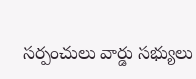సర్పంచులు వార్డు సభ్యులు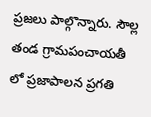ప్రజలు పాల్గొన్నారు. సౌల్ల తండ గ్రామపంచాయతీ లో ప్రజాపాలన ప్రగతి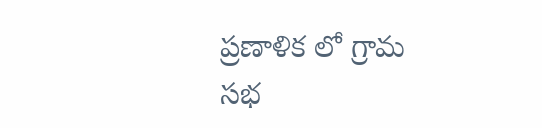ప్రణాళిక లో గ్రామ సభ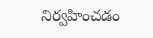నిర్వహించడం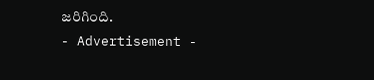జరిగింది.
- Advertisement -